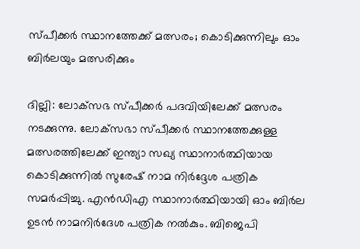സ്പീക്കര്‍ സ്ഥാനത്തേക്ക് മത്സരം; കൊടിക്കുന്നിലും ഓം ബിര്‍ലയും മത്സരിക്കും

ദില്ലി: ലോക്‌സഭ സ്പീക്കര്‍ പദവിയിലേക്ക് മത്സരം നടക്കുന്നു. ലോക്‌സഭാ സ്പീക്കര്‍ സ്ഥാനത്തേക്കുള്ള മത്സരത്തിലേക്ക് ഇന്ത്യാ സഖ്യ സ്ഥാനാര്‍ത്ഥിയായ കൊടിക്കുന്നില്‍ സുരേഷ് നാമ നിര്‍ദ്ദേശ പത്രിക സമര്‍പ്പിച്ചു. എന്‍ഡിഎ സ്ഥാനാര്‍ത്ഥിയായി ഓം ബിര്‍ല ഉടന്‍ നാമനിര്‍ദേശ പത്രിക നല്‍കും. ബിജെപി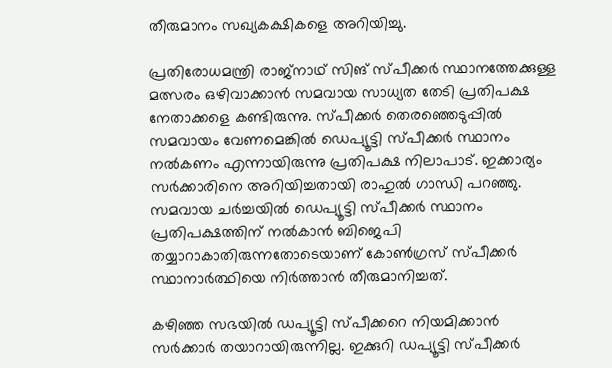തീരുമാനം സഖ്യകക്ഷികളെ അറിയിച്ചു.

പ്രതിരോധമന്ത്രി രാജ്‌നാഥ് സിങ് സ്പീക്കര്‍ സ്ഥാനത്തേക്കുള്ള മത്സരം ഒഴിവാക്കാന്‍ സമവായ സാധ്യത തേടി പ്രതിപക്ഷ നേതാക്കളെ കണ്ടിരുന്നു. സ്പീക്കര്‍ തെരഞ്ഞെടുപ്പില്‍ സമവായം വേണമെങ്കില്‍ ഡെപ്യൂട്ടി സ്പീക്കര്‍ സ്ഥാനം നല്‍കണം എന്നായിരുന്നു പ്രതിപക്ഷ നിലാപാട്. ഇക്കാര്യം സര്‍ക്കാരിനെ അറിയിച്ചതായി രാഹുല്‍ ഗാന്ധി പറഞ്ഞു. സമവായ ചര്‍ച്ചയില്‍ ഡെപ്യൂട്ടി സ്പീക്കര്‍ സ്ഥാനം പ്രതിപക്ഷത്തിന് നല്‍കാന്‍ ബിജെപി തയ്യാറാകാതിരുന്നതോടെയാണ് കോണ്‍ഗ്രസ് സ്പീക്കര്‍ സ്ഥാനാര്‍ത്ഥിയെ നിര്‍ത്താന്‍ തീരുമാനിച്ചത്.

കഴിഞ്ഞ സഭയില്‍ ഡപ്യൂട്ടി സ്പീക്കറെ നിയമിക്കാന്‍ സര്‍ക്കാര്‍ തയാറായിരുന്നില്ല. ഇക്കുറി ഡപ്യൂട്ടി സ്പീക്കര്‍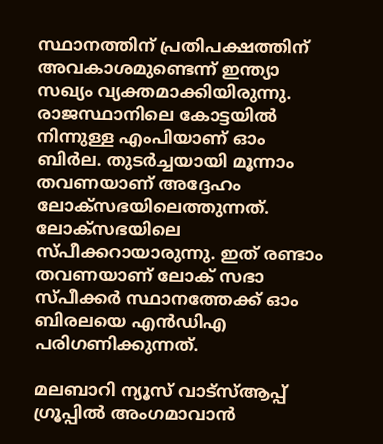സ്ഥാനത്തിന് പ്രതിപക്ഷത്തിന് അവകാശമുണ്ടെന്ന് ഇന്ത്യാ സഖ്യം വ്യക്തമാക്കിയിരുന്നു. രാജസ്ഥാനിലെ കോട്ടയില്‍ നിന്നുള്ള എംപിയാണ് ഓം ബിര്‍ല. തുടര്‍ച്ചയായി മൂന്നാം തവണയാണ് അദ്ദേഹം ലോക്‌സഭയിലെത്തുന്നത്. ലോക്‌സഭയിലെ സ്പീക്കറായാരുന്നു. ഇത് രണ്ടാം തവണയാണ് ലോക് സഭാ സ്പീക്കര്‍ സ്ഥാനത്തേക്ക് ഓം ബിരലയെ എന്‍ഡിഎ പരിഗണിക്കുന്നത്.

മലബാറി ന്യൂസ് വാട്‌സ്ആപ്പ് ഗ്രൂപ്പില്‍ അംഗമാവാന്‍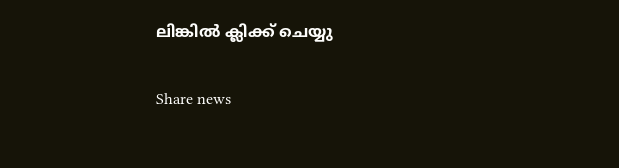ലിങ്കില്‍ ക്ലിക്ക് ചെയ്യു

Share news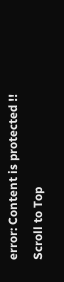error: Content is protected !!
Scroll to Top